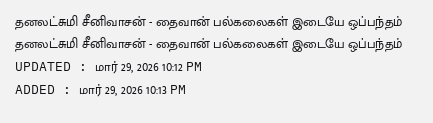தனலட்சுமி சீனிவாசன் - தைவான் பல்கலைகள் இடையே ஒப்பந்தம்
தனலட்சுமி சீனிவாசன் - தைவான் பல்கலைகள் இடையே ஒப்பந்தம்
UPDATED : மார் 29, 2026 10:12 PM
ADDED : மார் 29, 2026 10:13 PM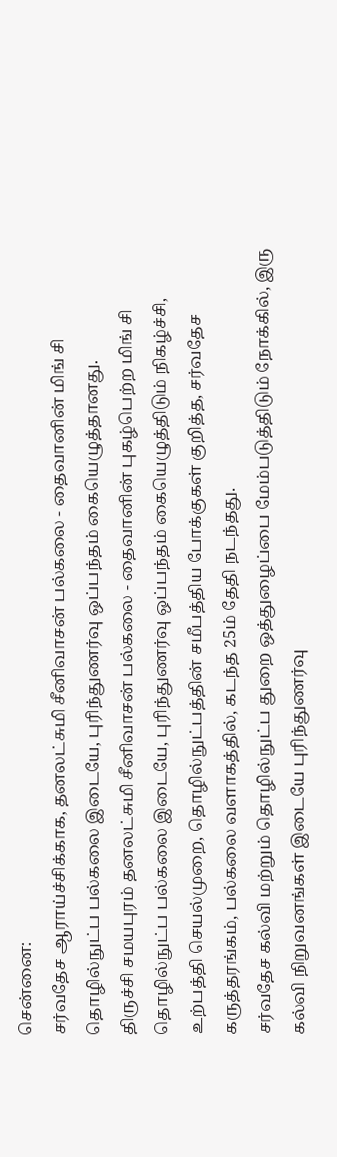சென்னை:
சர்வதேச ஆராய்ச்சிக்காக, தனலட்சுமி சீனிவாசன் பல்கலை - தைவானின் மிங் சி தொழில்நுட்ப பல்கலை இடையே, புரிந்துணர்வு ஒப்பந்தம் கையெழுத்தானது.
திருச்சி சமயபுரம் தனலட்சுமி சீனிவாசன் பல்கலை - தைவானின் புகழ்பெற்ற மிங் சி தொழில்நுட்ப பல்கலை இடையே, புரிந்துணர்வு ஒப்பந்தம் கையெழுத்திடும் நிகழ்ச்சி, உற்பத்தி செயல்முறை, தொழில்நுட்பத்தின் சமீபத்திய போக்குகள் குறித்த, சர்வதேச கருத்தரங்கம், பல்கலை வளாகத்தில், கடந்த 25ம் தேதி நடந்தது.
சர்வதேச கல்வி மற்றும் தொழில்நுட்ப துறை ஒத்துழைப்பை மேம்படுத்திடும் நோக்கில், இரு கல்வி நிறுவனங்கள் இடையே புரிந்துணர்வு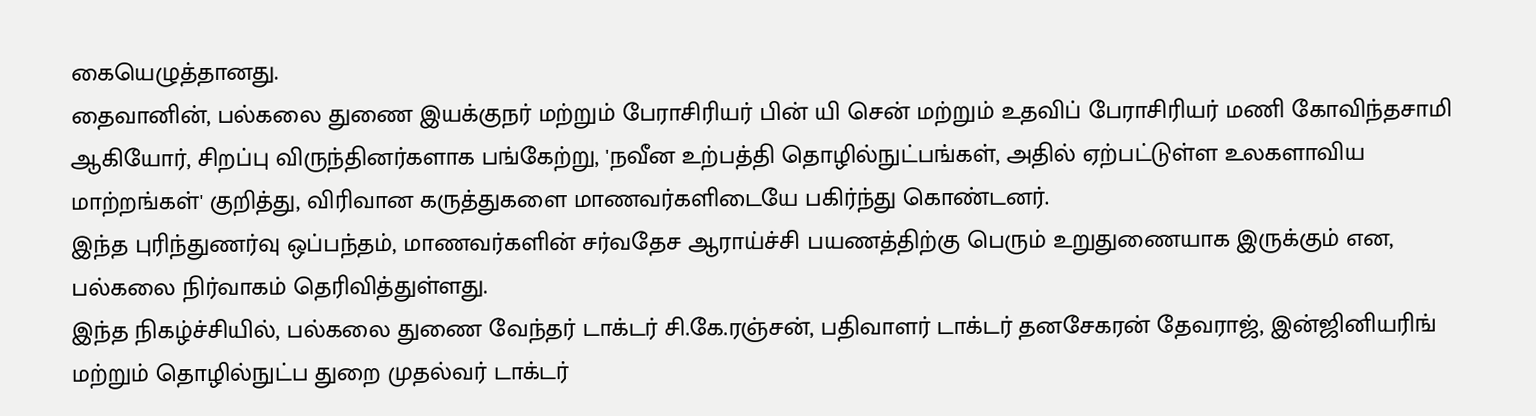கையெழுத்தானது.
தைவானின், பல்கலை துணை இயக்குநர் மற்றும் பேராசிரியர் பின் யி சென் மற்றும் உதவிப் பேராசிரியர் மணி கோவிந்தசாமி ஆகியோர், சிறப்பு விருந்தினர்களாக பங்கேற்று, 'நவீன உற்பத்தி தொழில்நுட்பங்கள், அதில் ஏற்பட்டுள்ள உலகளாவிய மாற்றங்கள்' குறித்து, விரிவான கருத்துகளை மாணவர்களிடையே பகிர்ந்து கொண்டனர்.
இந்த புரிந்துணர்வு ஒப்பந்தம், மாணவர்களின் சர்வதேச ஆராய்ச்சி பயணத்திற்கு பெரும் உறுதுணையாக இருக்கும் என, பல்கலை நிர்வாகம் தெரிவித்துள்ளது.
இந்த நிகழ்ச்சியில், பல்கலை துணை வேந்தர் டாக்டர் சி.கே.ரஞ்சன், பதிவாளர் டாக்டர் தனசேகரன் தேவராஜ், இன்ஜினியரிங் மற்றும் தொழில்நுட்ப துறை முதல்வர் டாக்டர்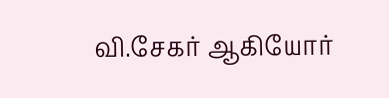வி.சேகர் ஆகியோர்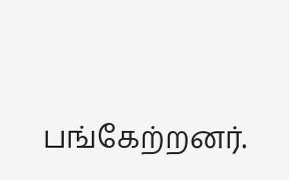பங்கேற்றனர்.